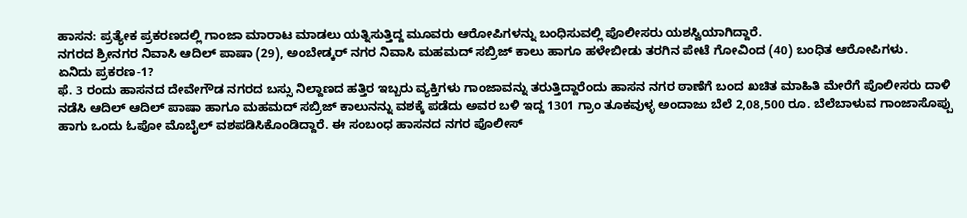ಹಾಸನ: ಪ್ರತ್ಯೇಕ ಪ್ರಕರಣದಲ್ಲಿ ಗಾಂಜಾ ಮಾರಾಟ ಮಾಡಲು ಯತ್ನಿಸುತ್ತಿದ್ದ ಮೂವರು ಆರೋಪಿಗಳನ್ನು ಬಂಧಿಸುವಲ್ಲಿ ಪೊಲೀಸರು ಯಶಸ್ವಿಯಾಗಿದ್ದಾರೆ.
ನಗರದ ಶ್ರೀನಗರ ನಿವಾಸಿ ಆದಿಲ್ ಪಾಷಾ (29), ಅಂಬೇಡ್ಕರ್ ನಗರ ನಿವಾಸಿ ಮಹಮದ್ ಸಬ್ರಿಜ್ ಕಾಲು ಹಾಗೂ ಹಳೇಬೀಡು ತರಗಿನ ಪೇಟೆ ಗೋವಿಂದ (40) ಬಂಧಿತ ಆರೋಪಿಗಳು.
ಏನಿದು ಪ್ರಕರಣ-1?
ಫೆ. 3 ರಂದು ಹಾಸನದ ದೇವೇಗೌಡ ನಗರದ ಬಸ್ಸು ನಿಲ್ದಾಣದ ಹತ್ತಿರ ಇಬ್ಬರು ವ್ಯಕ್ತಿಗಳು ಗಾಂಜಾವನ್ನು ತರುತ್ತಿದ್ದಾರೆಂದು ಹಾಸನ ನಗರ ಠಾಣೆಗೆ ಬಂದ ಖಚಿತ ಮಾಹಿತಿ ಮೇರೆಗೆ ಪೊಲೀಸರು ದಾಳಿ ನಡೆಸಿ ಆದಿಲ್ ಆದಿಲ್ ಪಾಷಾ ಹಾಗೂ ಮಹಮದ್ ಸಬ್ರಿಜ್ ಕಾಲುನನ್ನು ವಶಕ್ಕೆ ಪಡೆದು ಅವರ ಬಳಿ ಇದ್ದ 1301 ಗ್ರಾಂ ತೂಕವುಳ್ಳ ಅಂದಾಜು ಬೆಲೆ 2,08,500 ರೂ. ಬೆಲೆಬಾಳುವ ಗಾಂಜಾಸೊಪ್ಪು ಹಾಗು ಒಂದು ಓಪೋ ಮೊಬೈಲ್ ವಶಪಡಿಸಿಕೊಂಡಿದ್ದಾರೆ. ಈ ಸಂಬಂಧ ಹಾಸನದ ನಗರ ಪೊಲೀಸ್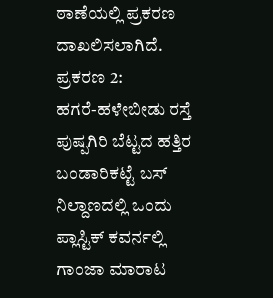ಠಾಣೆಯಲ್ಲಿ ಪ್ರಕರಣ ದಾಖಲಿಸಲಾಗಿದೆ.
ಪ್ರಕರಣ 2:
ಹಗರೆ-ಹಳೇಬೀಡು ರಸ್ತೆ ಪುಷ್ಪಗಿರಿ ಬೆಟ್ಟದ ಹತ್ತಿರ ಬಂಡಾರಿಕಟ್ಟೆ ಬಸ್ ನಿಲ್ದಾಣದಲ್ಲಿ ಒಂದು ಪ್ಲಾಸ್ಟಿಕ್ ಕವರ್ನಲ್ಲಿ ಗಾಂಜಾ ಮಾರಾಟ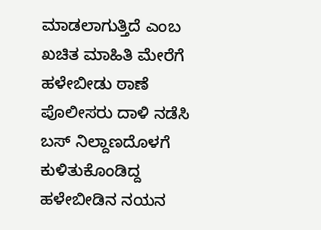ಮಾಡಲಾಗುತ್ತಿದೆ ಎಂಬ ಖಚಿತ ಮಾಹಿತಿ ಮೇರೆಗೆ ಹಳೇಬೀಡು ಠಾಣೆ ಪೊಲೀಸರು ದಾಳಿ ನಡೆಸಿ ಬಸ್ ನಿಲ್ದಾಣದೊಳಗೆ ಕುಳಿತುಕೊಂಡಿದ್ದ ಹಳೇಬೀಡಿನ ನಯನ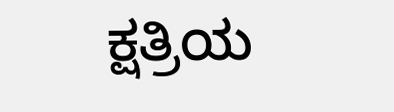ಕ್ಷತ್ರಿಯ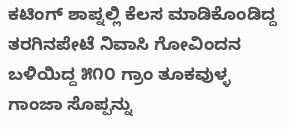ಕಟಿಂಗ್ ಶಾಪ್ನಲ್ಲಿ ಕೆಲಸ ಮಾಡಿಕೊಂಡಿದ್ದ ತರಗಿನಪೇಟೆ ನಿವಾಸಿ ಗೋವಿಂದನ ಬಳಿಯಿದ್ದ ೫೧೦ ಗ್ರಾಂ ತೂಕವುಳ್ಳ ಗಾಂಜಾ ಸೊಪ್ಪನ್ನು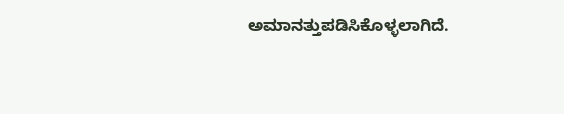ಅಮಾನತ್ತುಪಡಿಸಿಕೊಳ್ಳಲಾಗಿದೆ.